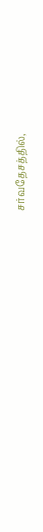சர்வதேசத்தில்,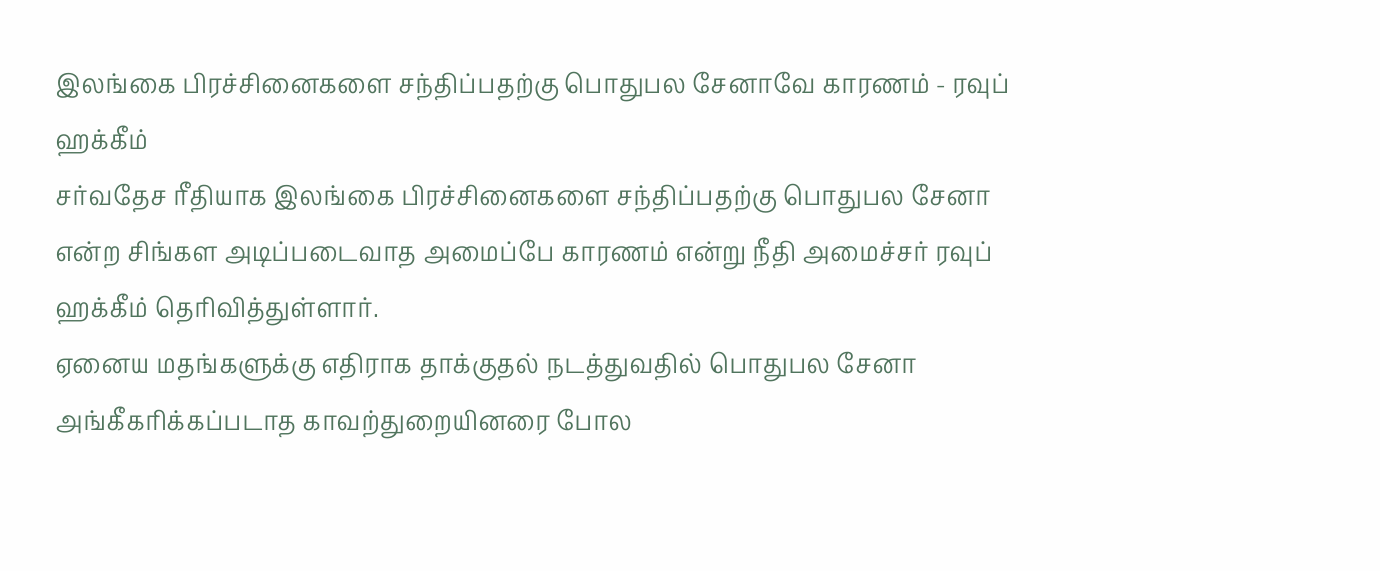இலங்கை பிரச்சினைகளை சந்திப்பதற்கு பொதுபல சேனாவே காரணம் - ரவுப் ஹக்கீம்
சர்வதேச ரீதியாக இலங்கை பிரச்சினைகளை சந்திப்பதற்கு பொதுபல சேனா என்ற சிங்கள அடிப்படைவாத அமைப்பே காரணம் என்று நீதி அமைச்சர் ரவுப் ஹக்கீம் தெரிவித்துள்ளார்.
ஏனைய மதங்களுக்கு எதிராக தாக்குதல் நடத்துவதில் பொதுபல சேனா அங்கீகரிக்கப்படாத காவற்துறையினரை போல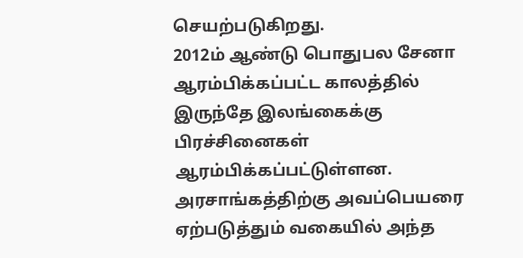செயற்படுகிறது.
2012ம் ஆண்டு பொதுபல சேனா ஆரம்பிக்கப்பட்ட காலத்தில் இருந்தே இலங்கைக்கு பிரச்சினைகள் ஆரம்பிக்கப்பட்டுள்ளன.
அரசாங்கத்திற்கு அவப்பெயரை ஏற்படுத்தும் வகையில் அந்த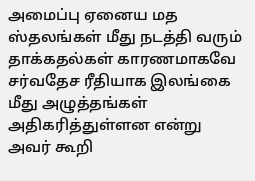அமைப்பு ஏனைய மத ஸ்தலங்கள் மீது நடத்தி வரும் தாக்கதல்கள் காரணமாகவே சர்வதேச ரீதியாக இலங்கை மீது அழுத்தங்கள் அதிகரித்துள்ளன என்று அவர் கூறி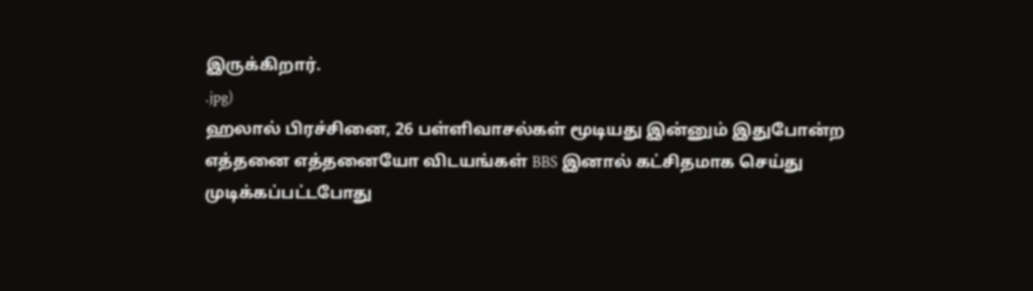இருக்கிறார்.
.jpg)
ஹலால் பிரச்சினை, 26 பள்ளிவாசல்கள் மூடியது இன்னும் இதுபோன்ற எத்தனை எத்தனையோ விடயங்கள் BBS இனால் கட்சிதமாக செய்து முடிக்கப்பட்டபோது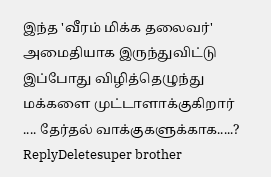இந்த 'வீரம் மிக்க தலைவர்' அமைதியாக இருந்துவிட்டு இப்போது விழித்தெழுந்து மக்களை முட்டாளாக்குகிறார் .... தேர்தல் வாக்குகளுக்காக.....?
ReplyDeletesuper brother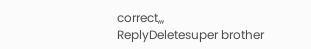correct,,,
ReplyDeletesuper brother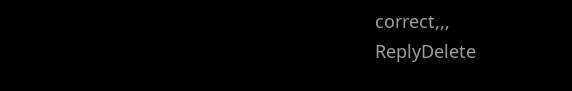correct,,,
ReplyDelete